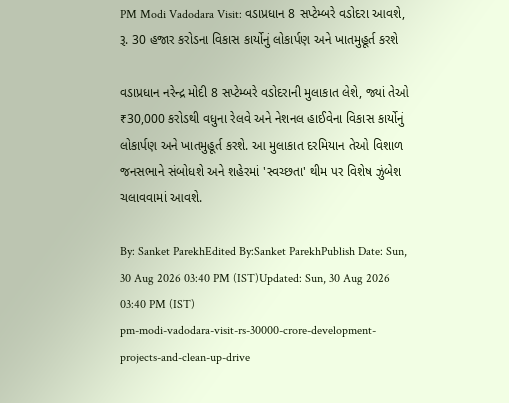PM Modi Vadodara Visit: વડાપ્રધાન 8 સપ્ટેમ્બરે વડોદરા આવશે, રૂ. 30 હજાર કરોડના વિકાસ કાર્યોનું લોકાર્પણ અને ખાતમુહૂર્ત કરશે

વડાપ્રધાન નરેન્દ્ર મોદી 8 સપ્ટેમ્બરે વડોદરાની મુલાકાત લેશે, જ્યાં તેઓ ₹30,000 કરોડથી વધુના રેલવે અને નેશનલ હાઈવેના વિકાસ કાર્યોનું લોકાર્પણ અને ખાતમુહૂર્ત કરશે. આ મુલાકાત દરમિયાન તેઓ વિશાળ જનસભાને સંબોધશે અને શહેરમાં 'સ્વચ્છતા' થીમ પર વિશેષ ઝુંબેશ ચલાવવામાં આવશે.

By: Sanket ParekhEdited By:Sanket ParekhPublish Date: Sun, 30 Aug 2026 03:40 PM (IST)Updated: Sun, 30 Aug 2026 03:40 PM (IST)
pm-modi-vadodara-visit-rs-30000-crore-development-projects-and-clean-up-drive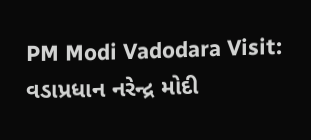PM Modi Vadodara Visit: વડાપ્રધાન નરેન્દ્ર મોદી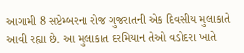આગામી 8 સપ્ટેમ્બરના રોજ ગુજરાતની એક દિવસીય મુલાકાતે આવી રહ્યા છે. આ મુલાકાત દરમિયાન તેઓ વડોદરા ખાતે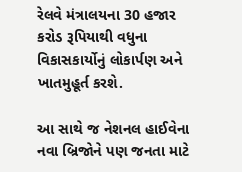રેલવે મંત્રાલયના 30 હજાર કરોડ રૂપિયાથી વધુના વિકાસકાર્યોનું લોકાર્પણ અને ખાતમુહૂર્ત કરશે.

આ સાથે જ નેશનલ હાઈવેના નવા બ્રિજોને પણ જનતા માટે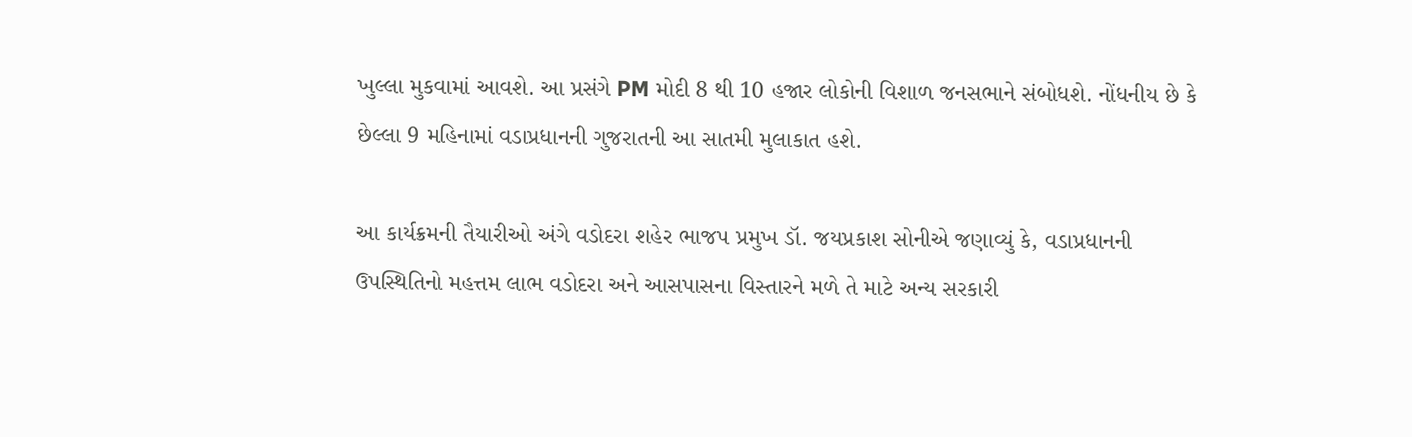ખુલ્લા મુકવામાં આવશે. આ પ્રસંગે PM મોદી 8 થી 10 હજાર લોકોની વિશાળ જનસભાને સંબોધશે. નોંધનીય છે કે છેલ્લા 9 મહિનામાં વડાપ્રધાનની ગુજરાતની આ સાતમી મુલાકાત હશે.

આ કાર્યક્રમની તૈયારીઓ અંગે વડોદરા શહેર ભાજપ પ્રમુખ ડૉ. જયપ્રકાશ સોનીએ જણાવ્યું કે, વડાપ્રધાનની ઉપસ્થિતિનો મહત્તમ લાભ વડોદરા અને આસપાસના વિસ્તારને મળે તે માટે અન્ય સરકારી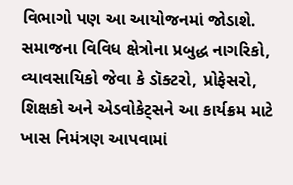વિભાગો પણ આ આયોજનમાં જોડાશે. સમાજના વિવિધ ક્ષેત્રોના પ્રબુદ્ધ નાગરિકો, વ્યાવસાયિકો જેવા કે ડૉક્ટરો, પ્રોફેસરો, શિક્ષકો અને એડવોકેટ્સને આ કાર્યક્રમ માટે ખાસ નિમંત્રણ આપવામાં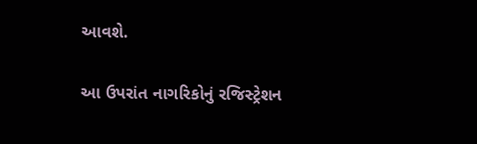આવશે.

આ ઉપરાંત નાગરિકોનું રજિસ્ટ્રેશન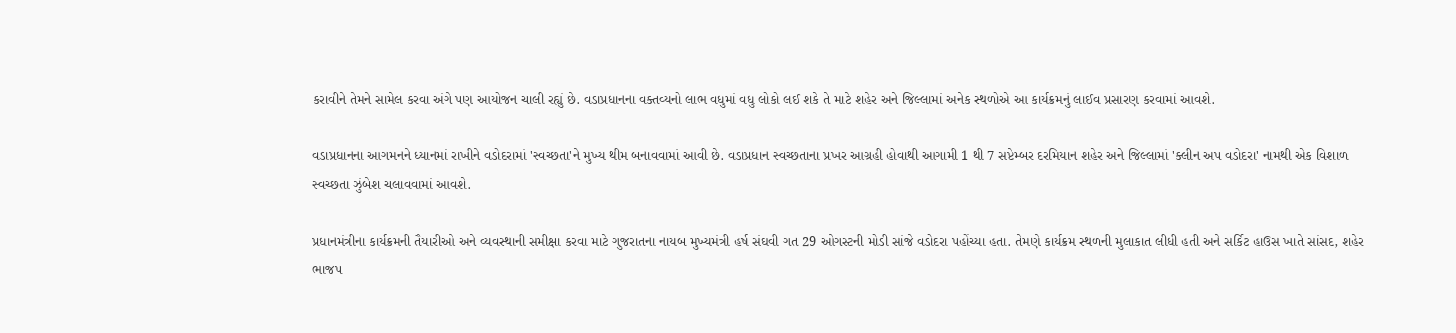કરાવીને તેમને સામેલ કરવા અંગે પણ આયોજન ચાલી રહ્યું છે. વડાપ્રધાનના વક્તવ્યનો લાભ વધુમાં વધુ લોકો લઈ શકે તે માટે શહેર અને જિલ્લામાં અનેક સ્થળોએ આ કાર્યક્રમનું લાઈવ પ્રસારણ કરવામાં આવશે.

વડાપ્રધાનના આગમનને ધ્યાનમાં રાખીને વડોદરામાં 'સ્વચ્છતા'ને મુખ્ય થીમ બનાવવામાં આવી છે. વડાપ્રધાન સ્વચ્છતાના પ્રખર આગ્રહી હોવાથી આગામી 1 થી 7 સપ્ટેમ્બર દરમિયાન શહેર અને જિલ્લામાં 'ક્લીન અપ વડોદરા' નામથી એક વિશાળ સ્વચ્છતા ઝુંબેશ ચલાવવામાં આવશે.

પ્રધાનમંત્રીના કાર્યક્રમની તૈયારીઓ અને વ્યવસ્થાની સમીક્ષા કરવા માટે ગુજરાતના નાયબ મુખ્યમંત્રી હર્ષ સંઘવી ગત 29 ઓગસ્ટની મોડી સાંજે વડોદરા પહોંચ્યા હતા. તેમણે કાર્યક્રમ સ્થળની મુલાકાત લીધી હતી અને સર્કિટ હાઉસ ખાતે સાંસદ, શહેર ભાજપ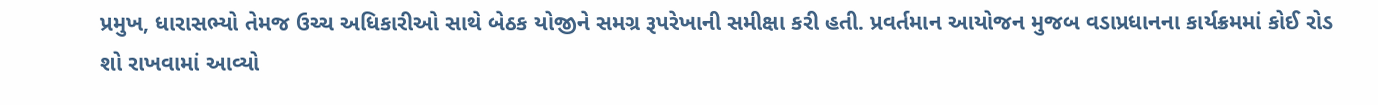પ્રમુખ, ધારાસભ્યો તેમજ ઉચ્ચ અધિકારીઓ સાથે બેઠક યોજીને સમગ્ર રૂપરેખાની સમીક્ષા કરી હતી. પ્રવર્તમાન આયોજન મુજબ વડાપ્રધાનના કાર્યક્રમમાં કોઈ રોડ શો રાખવામાં આવ્યો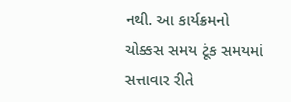નથી. આ કાર્યક્રમનો ચોક્કસ સમય ટૂંક સમયમાં સત્તાવાર રીતે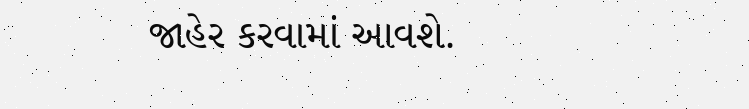જાહેર કરવામાં આવશે.